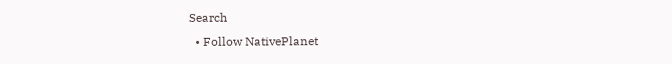Search
  • Follow NativePlanet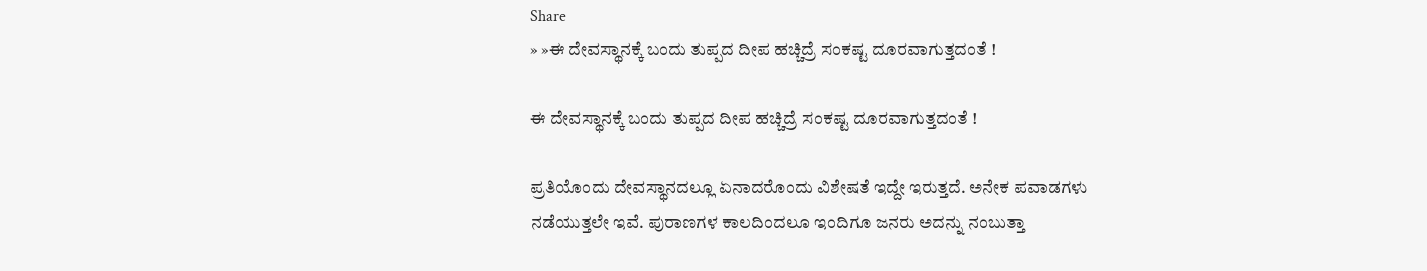Share
» »ಈ ದೇವಸ್ಥಾನಕ್ಕೆ ಬಂದು ತುಪ್ಪದ ದೀಪ ಹಚ್ಚಿದ್ರೆ ಸಂಕಷ್ಟ ದೂರವಾಗುತ್ತದಂತೆ !

ಈ ದೇವಸ್ಥಾನಕ್ಕೆ ಬಂದು ತುಪ್ಪದ ದೀಪ ಹಚ್ಚಿದ್ರೆ ಸಂಕಷ್ಟ ದೂರವಾಗುತ್ತದಂತೆ !

ಪ್ರತಿಯೊಂದು ದೇವಸ್ಥಾನದಲ್ಲೂ ಏನಾದರೊಂದು ವಿಶೇಷತೆ ಇದ್ದೇ ಇರುತ್ತದೆ. ಅನೇಕ ಪವಾಡಗಳು ನಡೆಯುತ್ತಲೇ ಇವೆ. ಪುರಾಣಗಳ ಕಾಲದಿಂದಲೂ ಇಂದಿಗೂ ಜನರು ಅದನ್ನು ನಂಬುತ್ತಾ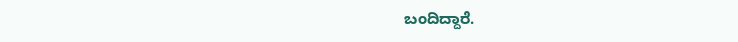ಬಂದಿದ್ದಾರೆ.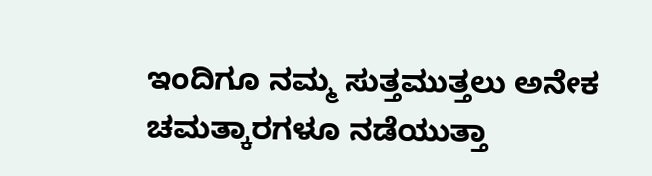ಇಂದಿಗೂ ನಮ್ಮ ಸುತ್ತಮುತ್ತಲು ಅನೇಕ ಚಮತ್ಕಾರಗಳೂ ನಡೆಯುತ್ತಾ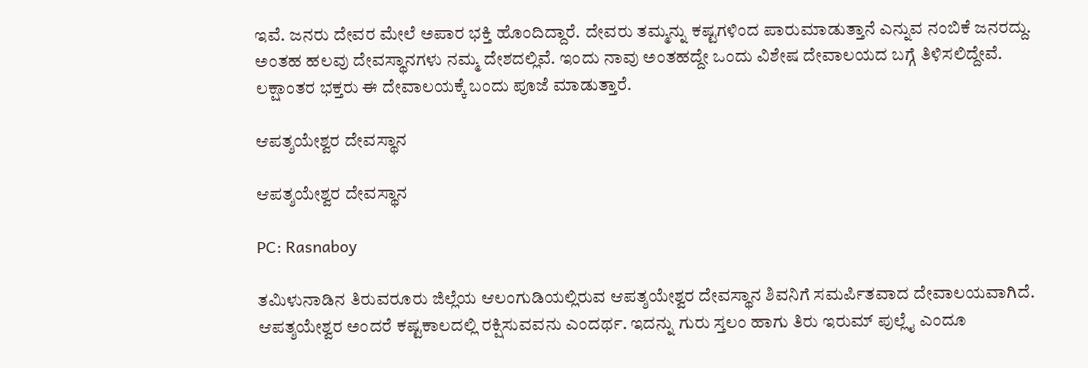ಇವೆ. ಜನರು ದೇವರ ಮೇಲೆ ಅಪಾರ ಭಕ್ತಿ ಹೊಂದಿದ್ದಾರೆ. ದೇವರು ತಮ್ಮನ್ನು ಕಷ್ಟಗಳಿಂದ ಪಾರುಮಾಡುತ್ತಾನೆ ಎನ್ನುವ ನಂಬಿಕೆ ಜನರದ್ದು. ಅಂತಹ ಹಲವು ದೇವಸ್ಥಾನಗಳು ನಮ್ಮ ದೇಶದಲ್ಲಿವೆ. ಇಂದು ನಾವು ಅಂತಹದ್ದೇ ಒಂದು ವಿಶೇಷ ದೇವಾಲಯದ ಬಗ್ಗೆ ತಿಳಿಸಲಿದ್ದೇವೆ. ಲಕ್ಷಾಂತರ ಭಕ್ತರು ಈ ದೇವಾಲಯಕ್ಕೆ ಬಂದು ಪೂಜೆ ಮಾಡುತ್ತಾರೆ.

ಆಪತ್ಶಯೇಶ್ವರ ದೇವಸ್ಥಾನ

ಆಪತ್ಶಯೇಶ್ವರ ದೇವಸ್ಥಾನ

PC: Rasnaboy

ತಮಿಳುನಾಡಿನ ತಿರುವರೂರು ಜಿಲ್ಲೆಯ ಆಲಂಗುಡಿಯಲ್ಲಿರುವ ಆಪತ್ಶಯೇಶ್ವರ ದೇವಸ್ಥಾನ ಶಿವನಿಗೆ ಸಮರ್ಪಿತವಾದ ದೇವಾಲಯವಾಗಿದೆ. ಆಪತ್ಶಯೇಶ್ವರ ಅಂದರೆ ಕಷ್ಟಕಾಲದಲ್ಲಿ ರಕ್ಷಿಸುವವನು ಎಂದರ್ಥ. ಇದನ್ನು ಗುರು ಸ್ತಲಂ ಹಾಗು ತಿರು ಇರುಮ್ ಪುಲ್ಲೈ ಎಂದೂ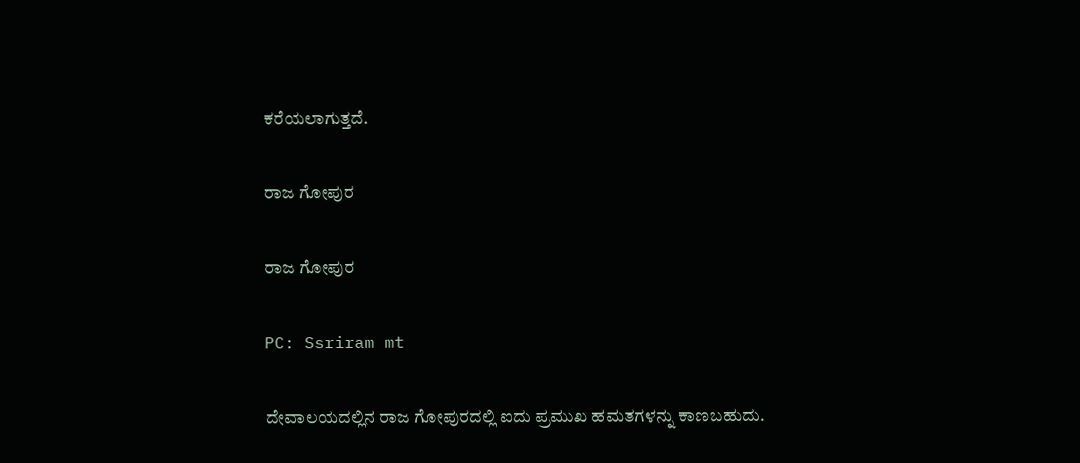ಕರೆಯಲಾಗುತ್ತದೆ.

ರಾಜ ಗೋಪುರ

ರಾಜ ಗೋಪುರ

PC: Ssriram mt

ದೇವಾಲಯದಲ್ಲಿನ ರಾಜ ಗೋಪುರದಲ್ಲಿ ಐದು ಪ್ರಮುಖ ಹಮತಗಳನ್ನು ಕಾಣಬಹುದು.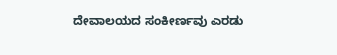ದೇವಾಲಯದ ಸಂಕೀರ್ಣವು ಎರಡು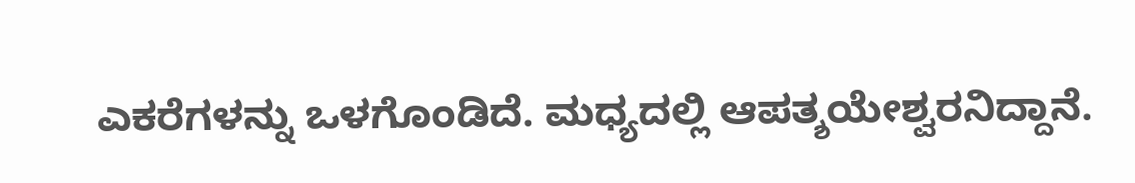ಎಕರೆಗಳನ್ನು ಒಳಗೊಂಡಿದೆ. ಮಧ್ಯದಲ್ಲಿ ಆಪತ್ಶಯೇಶ್ವರನಿದ್ದಾನೆ.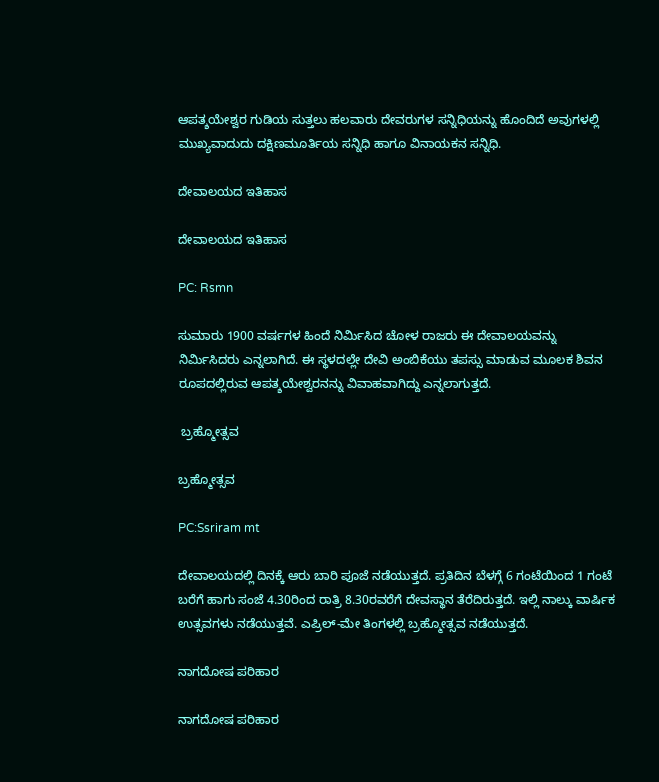ಆಪತ್ಶಯೇಶ್ವರ ಗುಡಿಯ ಸುತ್ತಲು ಹಲವಾರು ದೇವರುಗಳ ಸನ್ನಿಧಿಯನ್ನು ಹೊಂದಿದೆ ಅವುಗಳಲ್ಲಿ ಮುಖ್ಯವಾದುದು ದಕ್ಷಿಣಮೂರ್ತಿಯ ಸನ್ನಿಧಿ ಹಾಗೂ ವಿನಾಯಕನ ಸನ್ನಿಧಿ.

ದೇವಾಲಯದ ಇತಿಹಾಸ

ದೇವಾಲಯದ ಇತಿಹಾಸ

PC: Rsmn

ಸುಮಾರು 1900 ವರ್ಷಗಳ ಹಿಂದೆ ನಿರ್ಮಿಸಿದ ಚೋಳ ರಾಜರು ಈ ದೇವಾಲಯವನ್ನು ನಿರ್ಮಿಸಿದರು ಎನ್ನಲಾಗಿದೆ. ಈ ಸ್ಥಳದಲ್ಲೇ ದೇವಿ ಅಂಬಿಕೆಯು ತಪಸ್ಸು ಮಾಡುವ ಮೂಲಕ ಶಿವನ ರೂಪದಲ್ಲಿರುವ ಆಪತ್ಶಯೇಶ್ವರನನ್ನು ವಿವಾಹವಾಗಿದ್ದು ಎನ್ನಲಾಗುತ್ತದೆ.

 ಬ್ರಹ್ಮೋತ್ಸವ

ಬ್ರಹ್ಮೋತ್ಸವ

PC:Ssriram mt

ದೇವಾಲಯದಲ್ಲಿ ದಿನಕ್ಕೆ ಆರು ಬಾರಿ ಪೂಜೆ ನಡೆಯುತ್ತದೆ. ಪ್ರತಿದಿನ ಬೆಳಗ್ಗೆ 6 ಗಂಟೆಯಿಂದ 1 ಗಂಟೆ ಬರೆಗೆ ಹಾಗು ಸಂಜೆ 4.30ರಿಂದ ರಾತ್ರಿ 8.30ರವರೆಗೆ ದೇವಸ್ಥಾನ ತೆರೆದಿರುತ್ತದೆ. ಇಲ್ಲಿ ನಾಲ್ಕು ವಾರ್ಷಿಕ ಉತ್ಸವಗಳು ನಡೆಯುತ್ತವೆ. ಎಪ್ರಿಲ್-ಮೇ ತಿಂಗಳಲ್ಲಿ ಬ್ರಹ್ಮೋತ್ಸವ ನಡೆಯುತ್ತದೆ.

ನಾಗದೋಷ ಪರಿಹಾರ

ನಾಗದೋಷ ಪರಿಹಾರ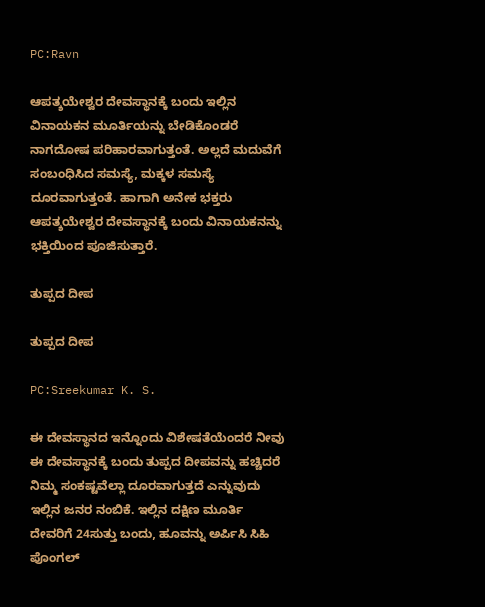PC:Ravn

ಆಪತ್ಶಯೇಶ್ವರ ದೇವಸ್ಥಾನಕ್ಕೆ ಬಂದು ಇಲ್ಲಿನ ವಿನಾಯಕನ ಮೂರ್ತಿಯನ್ನು ಬೇಡಿಕೊಂಡರೆ ನಾಗದೋಷ ಪರಿಹಾರವಾಗುತ್ತಂತೆ. ಅಲ್ಲದೆ ಮದುವೆಗೆ ಸಂಬಂಧಿಸಿದ ಸಮಸ್ಯೆ, ಮಕ್ಕಳ ಸಮಸ್ಯೆ ದೂರವಾಗುತ್ತಂತೆ. ಹಾಗಾಗಿ ಅನೇಕ ಭಕ್ತರು ಆಪತ್ಶಯೇಶ್ವರ ದೇವಸ್ಥಾನಕ್ಕೆ ಬಂದು ವಿನಾಯಕನನ್ನು ಭಕ್ತಿಯಿಂದ ಪೂಜಿಸುತ್ತಾರೆ.

ತುಪ್ಪದ ದೀಪ

ತುಪ್ಪದ ದೀಪ

PC:Sreekumar K. S.

ಈ ದೇವಸ್ಥಾನದ ಇನ್ನೊಂದು ವಿಶೇಷತೆಯೆಂದರೆ ನೀವು ಈ ದೇವಸ್ಥಾನಕ್ಕೆ ಬಂದು ತುಪ್ಪದ ದೀಪವನ್ನು ಹಚ್ಚಿದರೆ ನಿಮ್ಮ ಸಂಕಷ್ಟವೆಲ್ಲಾ ದೂರವಾಗುತ್ತದೆ ಎನ್ನುವುದು ಇಲ್ಲಿನ ಜನರ ನಂಬಿಕೆ. ಇಲ್ಲಿನ ದಕ್ಷಿಣ ಮೂರ್ತಿ ದೇವರಿಗೆ 24ಸುತ್ತು ಬಂದು, ಹೂವನ್ನು ಅರ್ಪಿಸಿ ಸಿಹಿ ಪೊಂಗಲ್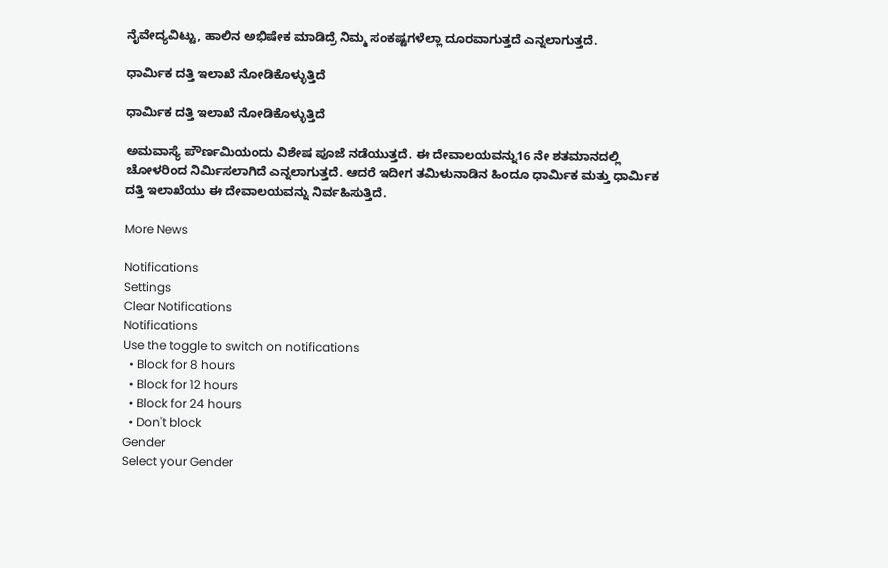ನೈವೇದ್ಯವಿಟ್ಟು, ಹಾಲಿನ ಅಭಿಷೇಕ ಮಾಡಿದ್ರೆ ನಿಮ್ಮ ಸಂಕಷ್ಟಗಳೆಲ್ಲಾ ದೂರವಾಗುತ್ತದೆ ಎನ್ನಲಾಗುತ್ತದೆ.

ಧಾರ್ಮಿಕ ದತ್ತಿ ಇಲಾಖೆ ನೋಡಿಕೊಳ್ಳುತ್ತಿದೆ

ಧಾರ್ಮಿಕ ದತ್ತಿ ಇಲಾಖೆ ನೋಡಿಕೊಳ್ಳುತ್ತಿದೆ

ಅಮವಾಸ್ಯೆ ಪೌರ್ಣಮಿಯಂದು ವಿಶೇಷ ಪೂಜೆ ನಡೆಯುತ್ತದೆ. ಈ ದೇವಾಲಯವನ್ನು16 ನೇ ಶತಮಾನದಲ್ಲಿ ಚೋಳರಿಂದ ನಿರ್ಮಿಸಲಾಗಿದೆ ಎನ್ನಲಾಗುತ್ತದೆ. ಆದರೆ ಇದೀಗ ತಮಿಳುನಾಡಿನ ಹಿಂದೂ ಧಾರ್ಮಿಕ ಮತ್ತು ಧಾರ್ಮಿಕ ದತ್ತಿ ಇಲಾಖೆಯು ಈ ದೇವಾಲಯವನ್ನು ನಿರ್ವಹಿಸುತ್ತಿದೆ.

More News

Notifications
Settings
Clear Notifications
Notifications
Use the toggle to switch on notifications
  • Block for 8 hours
  • Block for 12 hours
  • Block for 24 hours
  • Don't block
Gender
Select your Gender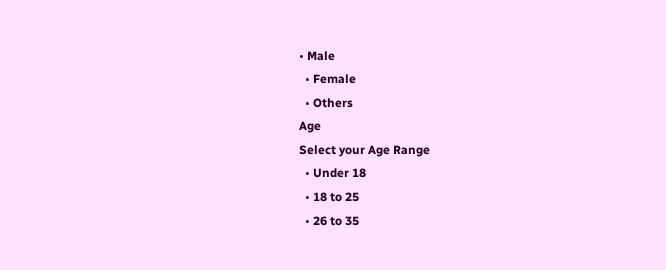• Male
  • Female
  • Others
Age
Select your Age Range
  • Under 18
  • 18 to 25
  • 26 to 35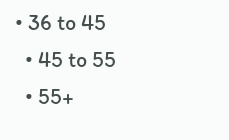• 36 to 45
  • 45 to 55
  • 55+